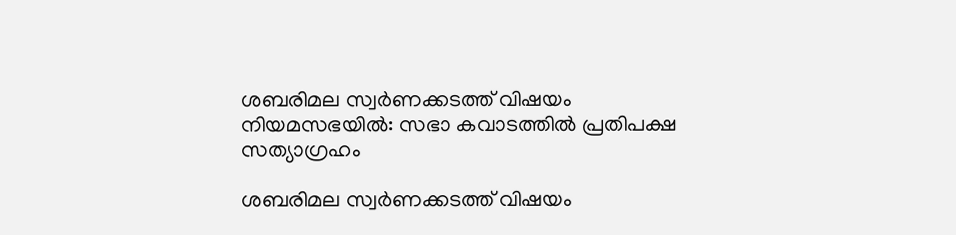ശബരിമല സ്വര്‍ണക്കടത്ത് വിഷയം നിയമസഭയില്‍: സഭാ കവാടത്തില്‍ പ്രതിപക്ഷ സത്യാഗ്രഹം

ശബരിമല സ്വര്‍ണക്കടത്ത് വിഷയം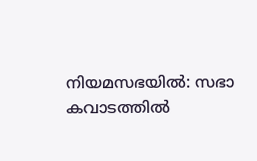നിയമസഭയില്‍: സഭാ കവാടത്തില്‍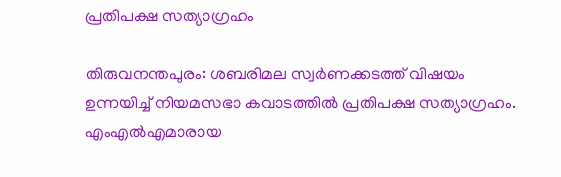പ്രതിപക്ഷ സത്യാഗ്രഹം

തിരുവനന്തപുരം: ശബരിമല സ്വര്‍ണക്കടത്ത് വിഷയം ഉന്നയിച്ച് നിയമസഭാ കവാടത്തില്‍ പ്രതിപക്ഷ സത്യാഗ്രഹം. എംഎല്‍എമാരായ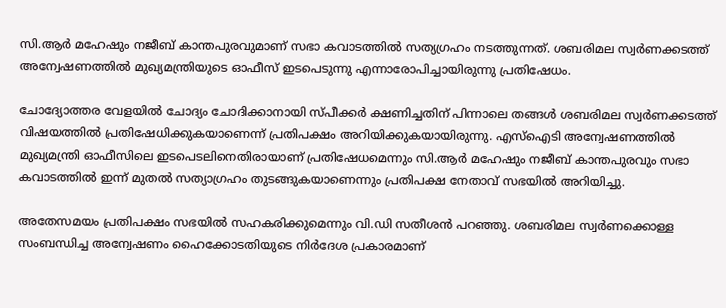സി.ആര്‍ മഹേഷും നജീബ് കാന്തപുരവുമാണ് സഭാ കവാടത്തില്‍ സത്യഗ്രഹം നടത്തുന്നത്. ശബരിമല സ്വര്‍ണക്കടത്ത് അന്വേഷണത്തില്‍ മുഖ്യമന്ത്രിയുടെ ഓഫീസ് ഇടപെടുന്നു എന്നാരോപിച്ചായിരുന്നു പ്രതിഷേധം.

ചോദ്യോത്തര വേളയില്‍ ചോദ്യം ചോദിക്കാനായി സ്പീക്കര്‍ ക്ഷണിച്ചതിന് പിന്നാലെ തങ്ങള്‍ ശബരിമല സ്വര്‍ണക്കടത്ത് വിഷയത്തില്‍ പ്രതിഷേധിക്കുകയാണെന്ന് പ്രതിപക്ഷം അറിയിക്കുകയായിരുന്നു. എസ്‌ഐടി അന്വേഷണത്തില്‍ മുഖ്യമന്ത്രി ഓഫീസിലെ ഇടപെടലിനെതിരായാണ് പ്രതിഷേധമെന്നും സി.ആര്‍ മഹേഷും നജീബ് കാന്തപുരവും സഭാ കവാടത്തില്‍ ഇന്ന് മുതല്‍ സത്യാഗ്രഹം തുടങ്ങുകയാണെന്നും പ്രതിപക്ഷ നേതാവ് സഭയില്‍ അറിയിച്ചു.

അതേസമയം പ്രതിപക്ഷം സഭയില്‍ സഹകരിക്കുമെന്നും വി.ഡി സതീശന്‍ പറഞ്ഞു. ശബരിമല സ്വര്‍ണക്കൊള്ള സംബന്ധിച്ച അന്വേഷണം ഹൈക്കോടതിയുടെ നിര്‍ദേശ പ്രകാരമാണ്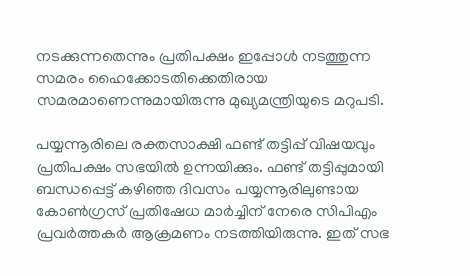നടക്കുന്നതെന്നും പ്രതിപക്ഷം ഇപ്പോള്‍ നടത്തുന്ന സമരം ഹൈക്കോടതിക്കെതിരായ സമരമാണെന്നുമായിരുന്നു മുഖ്യമന്ത്രിയുടെ മറുപടി.

പയ്യന്നൂരിലെ രക്തസാക്ഷി ഫണ്ട് തട്ടിപ്പ് വിഷയവും പ്രതിപക്ഷം സഭയില്‍ ഉന്നയിക്കും. ഫണ്ട് തട്ടിപ്പുമായി ബന്ധപ്പെട്ട് കഴിഞ്ഞ ദിവസം പയ്യന്നൂരിലുണ്ടായ കോണ്‍ഗ്രസ് പ്രതിഷേധ മാര്‍ച്ചിന് നേരെ സിപിഎം പ്രവര്‍ത്തകര്‍ ആക്രമണം നടത്തിയിരുന്നു. ഇത് സഭ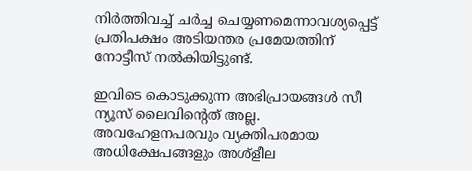നിര്‍ത്തിവച്ച് ചര്‍ച്ച ചെയ്യണമെന്നാവശ്യപ്പെട്ട് പ്രതിപക്ഷം അടിയന്തര പ്രമേയത്തിന് നോട്ടീസ് നല്‍കിയിട്ടുണ്ട്.

ഇവിടെ കൊടുക്കുന്ന അഭിപ്രായങ്ങള്‍ സീ ന്യൂസ് ലൈവിന്റെത് അല്ല. അവഹേളനപരവും വ്യക്തിപരമായ അധിക്ഷേപങ്ങളും അശ്‌ളീല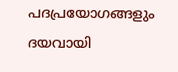പദപ്രയോഗങ്ങളും ദയവായി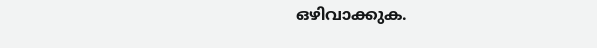ഒഴിവാക്കുക.